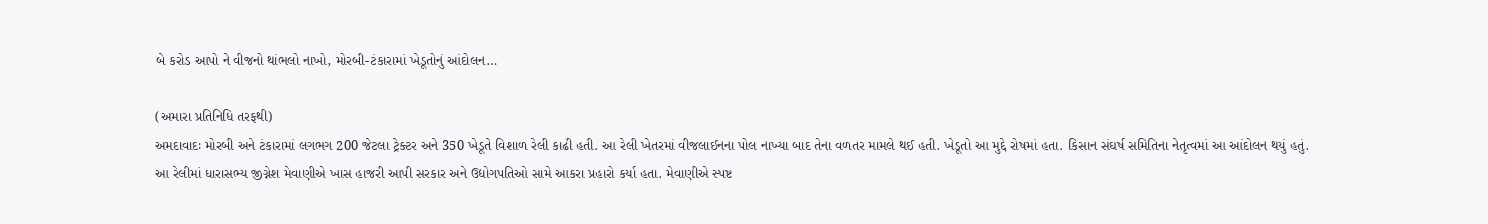બે કરોડ આપો ને વીજનો થાંભલો નાખો, મોરબી-ટંકારામાં ખેડૂતોનું આંદોલન…

(અમારા પ્રતિનિધિ તરફથી)
અમદાવાદઃ મોરબી અને ટંકારામાં લગભગ 200 જેટલા ટ્રેક્ટર અને 350 ખેડૂતે વિશાળ રેલી કાઢી હતી. આ રેલી ખેતરમાં વીજલાઈનના પોલ નાખ્યા બાદ તેના વળતર મામલે થઈ હતી. ખેડૂતો આ મુદ્દે રોષમાં હતા. કિસાન સંઘર્ષ સમિતિના નેતૃત્વમાં આ આંદોલન થયું હતું.
આ રેલીમાં ધારાસભ્ય જીગ્નેશ મેવાણીએ ખાસ હાજરી આપી સરકાર અને ઉદ્યોગપતિઓ સામે આકરા પ્રહારો કર્યા હતા. મેવાણીએ સ્પષ્ટ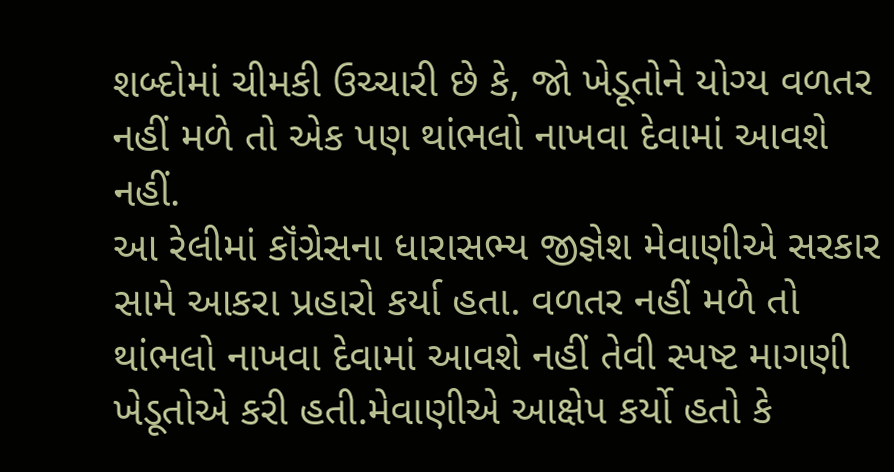શબ્દોમાં ચીમકી ઉચ્ચારી છે કે, જો ખેડૂતોને યોગ્ય વળતર નહીં મળે તો એક પણ થાંભલો નાખવા દેવામાં આવશે નહીં.
આ રેલીમાં કૉંગ્રેસના ધારાસભ્ય જીજ્ઞેશ મેવાણીએ સરકાર સામે આકરા પ્રહારો કર્યા હતા. વળતર નહીં મળે તો થાંભલો નાખવા દેવામાં આવશે નહીં તેવી સ્પષ્ટ માગણી ખેડૂતોએ કરી હતી.મેવાણીએ આક્ષેપ કર્યો હતો કે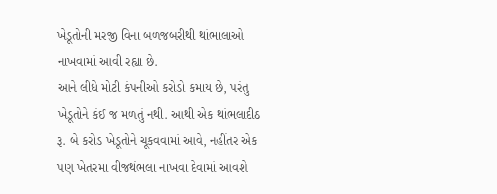ખેડૂતોની મરજી વિના બળજબરીથી થાંભાલાઓ નાખવામાં આવી રહ્યા છે.
આને લીધે મોટી કંપનીઓ કરોડો કમાય છે, પરંતુ ખેડૂતોને કંઈ જ મળતું નથી. આથી એક થાંભલાદીઠ રૂ. બે કરોડ ખેડૂતોને ચૂકવવામાં આવે, નહીંતર એક પણ ખેતરમા વીજથંભલા નાખવા દેવામાં આવશે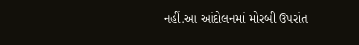નહીં.આ આંદોલનમાં મોરબી ઉપરાંત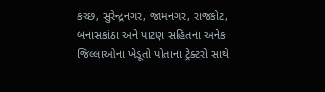કચ્છ, સુરેન્દ્રનગર, જામનગર, રાજકોટ, બનાસકાંઠા અને પાટણ સહિતના અનેક જિલ્લાઓના ખેડૂતો પોતાના ટ્રેક્ટરો સાથે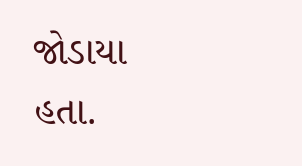જોડાયા હતા.